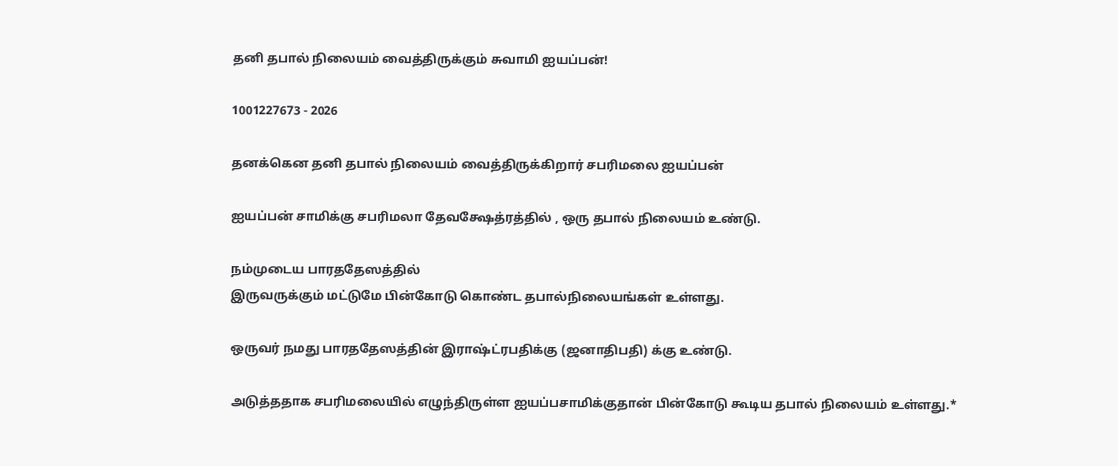தனி தபால் நிலையம் வைத்திருக்கும் சுவாமி ஐயப்பன்!

1001227673 - 2026

தனக்கென தனி தபால் நிலையம் வைத்திருக்கிறார் சபரிமலை ஐயப்பன்

ஐயப்பன் சாமிக்கு சபரிமலா தேவக்ஷேத்ரத்தில் , ஒரு தபால் நிலையம் உண்டு.

நம்முடைய பாரததேஸத்தில்
இருவருக்கும் மட்டுமே பின்கோடு கொண்ட தபால்நிலையங்கள் உள்ளது.

ஒருவர் நமது பாரததேஸத்தின் இராஷ்ட்ரபதிக்கு (ஜனாதிபதி) க்கு உண்டு.

அடுத்ததாக சபரிமலையில் எழுந்திருள்ள ஐயப்பசாமிக்குதான் பின்கோடு கூடிய தபால் நிலையம் உள்ளது.*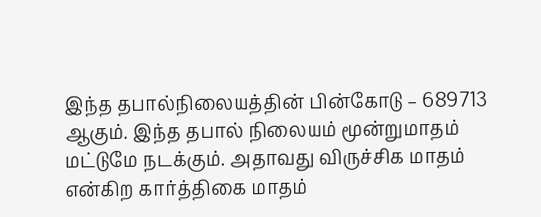இந்த தபால்நிலையத்தின் பின்கோடு – 689713 ஆகும். இந்த தபால் நிலையம் மூன்றுமாதம் மட்டுமே நடக்கும். அதாவது விருச்சிக மாதம் என்கிற கார்த்திகை மாதம்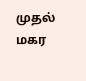முதல் மகர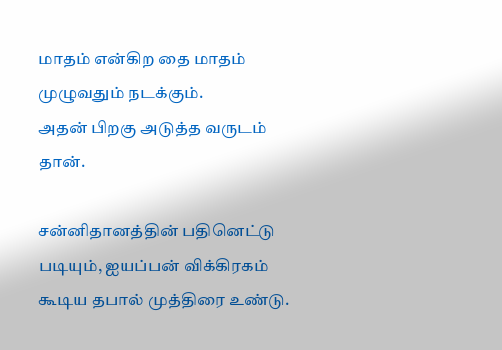மாதம் என்கிற தை மாதம் முழுவதும் நடக்கும்.
அதன் பிறகு அடுத்த வருடம் தான்.

சன்னிதானத்தின் பதினெட்டு படியும், ஐயப்பன் விக்கிரகம் கூடிய தபால் முத்திரை உண்டு.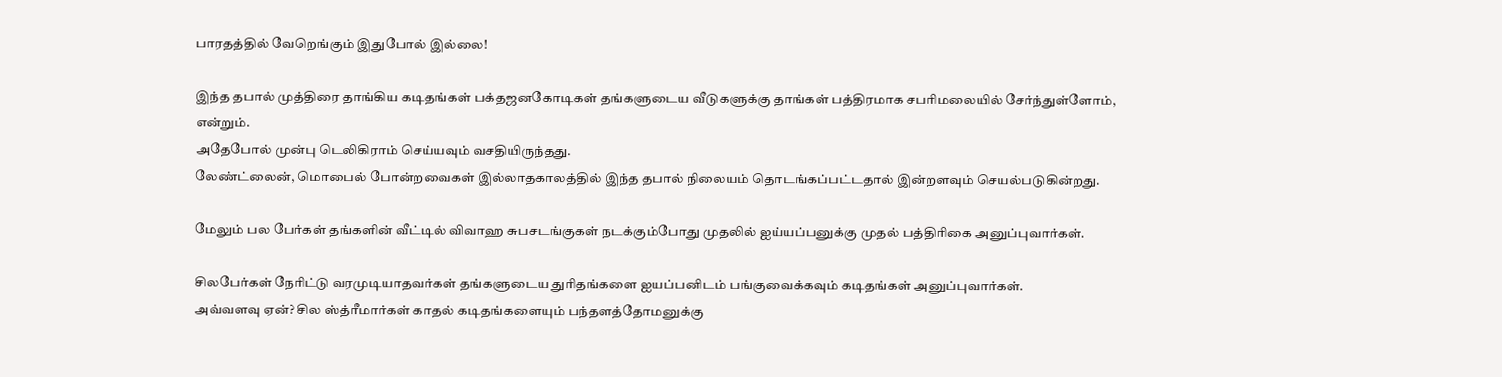பாரதத்தில் வேறெங்கும் இதுபோல் இல்லை!

இந்த தபால் முத்திரை தாங்கிய கடிதங்கள் பக்தஜனகோடிகள் தங்களுடைய வீடுகளுக்கு தாங்கள் பத்திரமாக சபரிமலையில் சேர்ந்துள்ளோம், என்றும்.
அதேபோல் முன்பு டெலிகிராம் செய்யவும் வசதியிருந்தது.
லேண்ட்லைன், மொபைல் போன்றவைகள் இல்லாதகாலத்தில் இந்த தபால் நிலையம் தொடங்கப்பட்டதால் இன்றளவும் செயல்படுகின்றது.

மேலும் பல பேர்கள் தங்களின் வீட்டில் விவாஹ சுபசடங்குகள் நடக்கும்போது முதலில் ஐய்யப்பனுக்கு முதல் பத்திரிகை அனுப்புவார்கள்.

சிலபேர்கள் நேரிட்டு வரமுடியாதவர்கள் தங்களுடைய துரிதங்களை ஐயப்பனிடம் பங்குவைக்கவும் கடிதங்கள் அனுப்புவார்கள்.
அவ்வளவு ஏன்? சில ஸ்த்ரீமார்கள் காதல் கடிதங்களையும் பந்தளத்தோமனுக்கு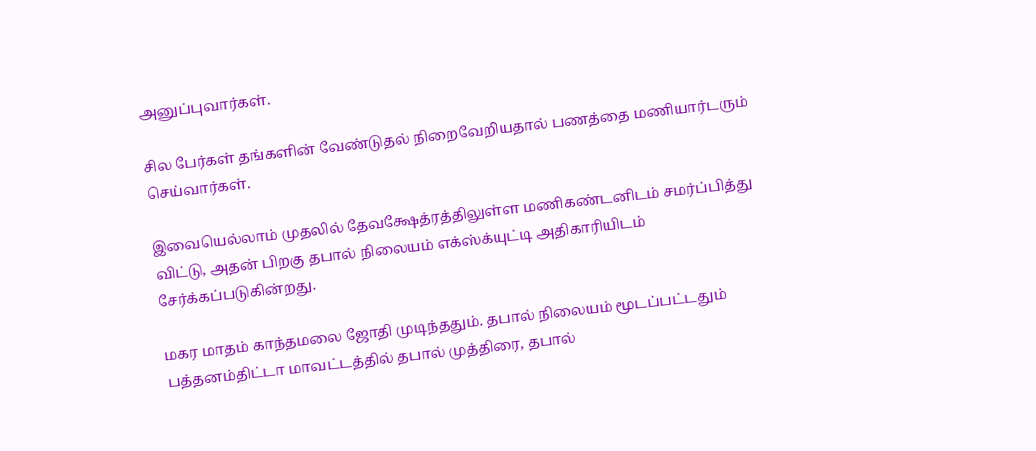அனுப்புவார்கள்.

சில பேர்கள் தங்களின் வேண்டுதல் நிறைவேறியதால் பணத்தை மணியார்டரும் செய்வார்கள்.

இவையெல்லாம் முதலில் தேவக்ஷேத்ரத்திலுள்ள மணிகண்டனிடம் சமர்ப்பித்து விட்டு, அதன் பிறகு தபால் நிலையம் எக்ஸ்க்யுட்டி அதிகாரியிடம் சேர்க்கப்படுகின்றது.

மகர மாதம் காந்தமலை ஜோதி முடிந்ததும். தபால் நிலையம் மூடப்பட்டதும் பத்தனம்திட்டா மாவட்டத்தில் தபால் முத்திரை, தபால்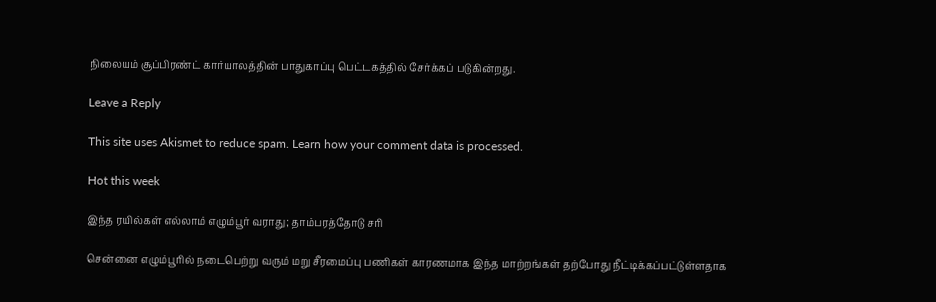நிலையம் சூப்பிரண்ட் கார்யாலத்தின் பாதுகாப்பு பெட்டகத்தில் சேர்க்கப் படுகின்றது.

Leave a Reply

This site uses Akismet to reduce spam. Learn how your comment data is processed.

Hot this week

இந்த ரயில்கள் எல்லாம் எழும்பூர் வராது; தாம்பரத்தோடு சரி

சென்னை எழும்பூரில் நடைபெற்று வரும் மறு சீரமைப்பு பணிகள் காரணமாக இந்த மாற்றங்கள் தற்போது நீட்டிக்கப்பட்டுள்ளதாக‌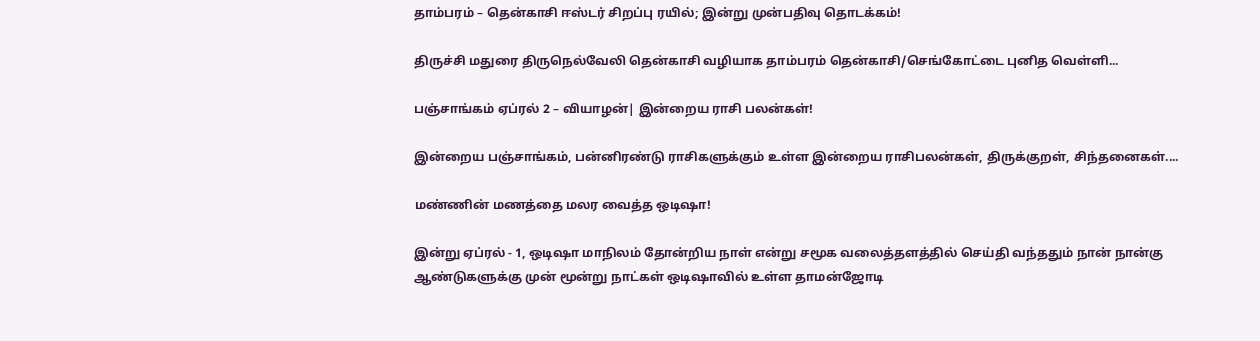தாம்பரம் – தென்காசி ஈஸ்டர் சிறப்பு ரயில்; இன்று முன்பதிவு தொடக்கம்!

திருச்சி மதுரை திருநெல்வேலி தென்காசி வழியாக தாம்பரம் தென்காசி/செங்கோட்டை புனித வெள்ளி...

பஞ்சாங்கம் ஏப்ரல் 2 – வியாழன்| இன்றைய ராசி பலன்கள்!

இன்றைய பஞ்சாங்கம், பன்னிரண்டு ராசிகளுக்கும் உள்ள இன்றைய ராசிபலன்கள், திருக்குறள், சிந்தனைகள்....

மண்ணின் மணத்தை மலர வைத்த ஒடிஷா!

இன்று ஏப்ரல் - 1, ஒடிஷா மாநிலம் தோன்றிய நாள் என்று சமூக வலைத்தளத்தில் செய்தி வந்ததும் நான் நான்கு ஆண்டுகளுக்கு முன் மூன்று நாட்கள் ஒடிஷாவில் உள்ள தாமன்ஜோடி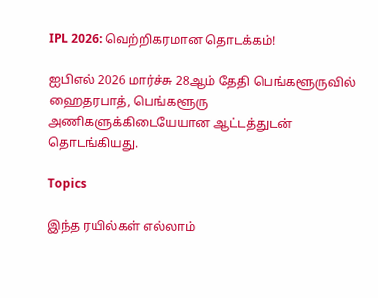IPL 2026: வெற்றிகரமான தொடக்கம்!

ஐபிஎல் 2026 மார்ச்சு 28ஆம் தேதி பெங்களூருவில் ஹைதரபாத், பெங்களூரு அணிகளுக்கிடையேயான ஆட்டத்துடன் தொடங்கியது.

Topics

இந்த ரயில்கள் எல்லாம்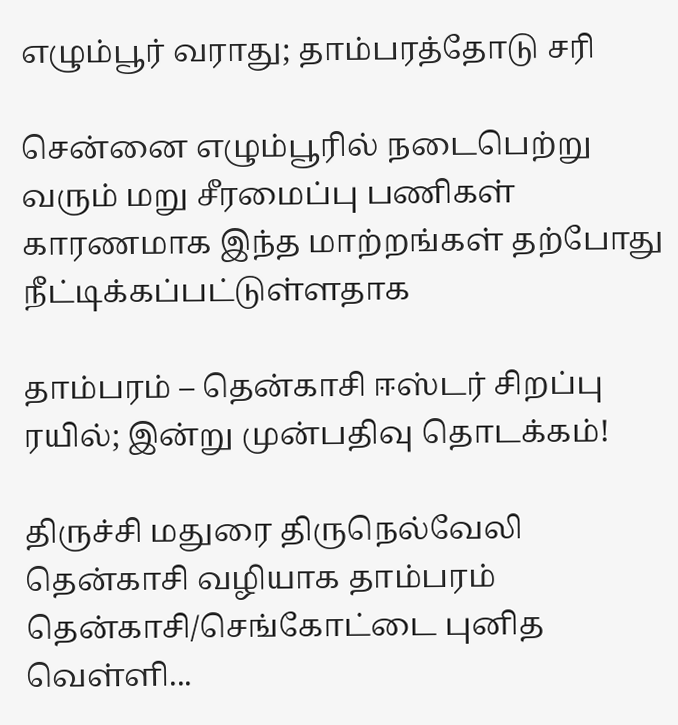எழும்பூர் வராது; தாம்பரத்தோடு சரி

சென்னை எழும்பூரில் நடைபெற்று வரும் மறு சீரமைப்பு பணிகள் காரணமாக இந்த மாற்றங்கள் தற்போது நீட்டிக்கப்பட்டுள்ளதாக‌

தாம்பரம் – தென்காசி ஈஸ்டர் சிறப்பு ரயில்; இன்று முன்பதிவு தொடக்கம்!

திருச்சி மதுரை திருநெல்வேலி தென்காசி வழியாக தாம்பரம் தென்காசி/செங்கோட்டை புனித வெள்ளி...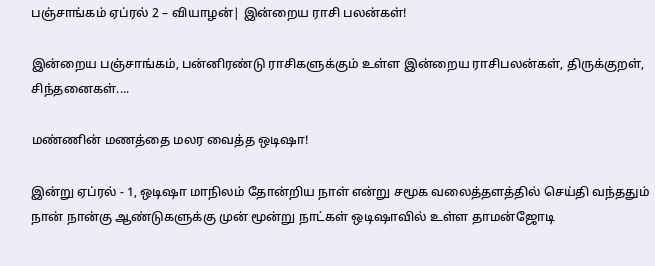பஞ்சாங்கம் ஏப்ரல் 2 – வியாழன்| இன்றைய ராசி பலன்கள்!

இன்றைய பஞ்சாங்கம், பன்னிரண்டு ராசிகளுக்கும் உள்ள இன்றைய ராசிபலன்கள், திருக்குறள், சிந்தனைகள்....

மண்ணின் மணத்தை மலர வைத்த ஒடிஷா!

இன்று ஏப்ரல் - 1, ஒடிஷா மாநிலம் தோன்றிய நாள் என்று சமூக வலைத்தளத்தில் செய்தி வந்ததும் நான் நான்கு ஆண்டுகளுக்கு முன் மூன்று நாட்கள் ஒடிஷாவில் உள்ள தாமன்ஜோடி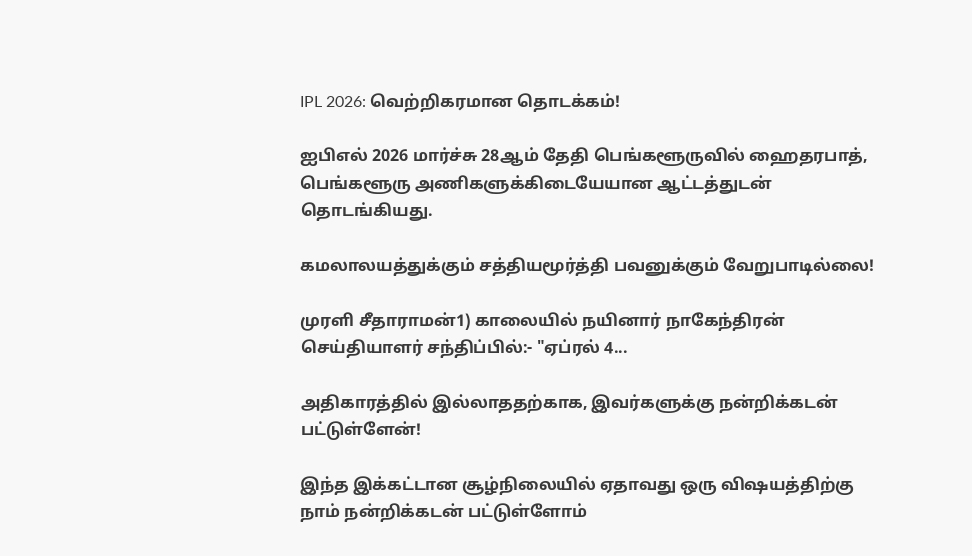IPL 2026: வெற்றிகரமான தொடக்கம்!

ஐபிஎல் 2026 மார்ச்சு 28ஆம் தேதி பெங்களூருவில் ஹைதரபாத், பெங்களூரு அணிகளுக்கிடையேயான ஆட்டத்துடன் தொடங்கியது.

கமலாலயத்துக்கும் சத்தியமூர்த்தி பவனுக்கும் வேறுபாடில்லை!

முரளி சீதாராமன்1) காலையில் நயினார் நாகேந்திரன் செய்தியாளர் சந்திப்பில்:- "ஏப்ரல் 4...

அதிகாரத்தில் இல்லாததற்காக, இவர்களுக்கு நன்றிக்கடன் பட்டுள்ளேன்!

இந்த இக்கட்டான சூழ்நிலையில் ஏதாவது ஒரு விஷயத்திற்கு நாம் நன்றிக்கடன் பட்டுள்ளோம்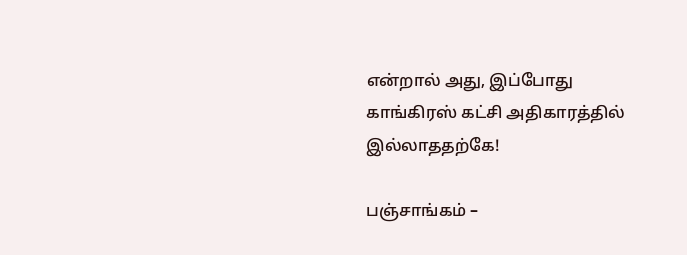என்றால் அது, இப்போது காங்கிரஸ் கட்சி அதிகாரத்தில் இல்லாததற்கே!

பஞ்சாங்கம் –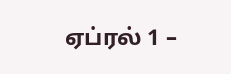ஏப்ரல் 1 –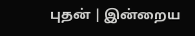புதன் | இன்றைய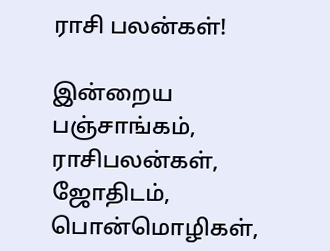ராசி பலன்கள்!

இன்றைய பஞ்சாங்கம், ராசிபலன்கள், ஜோதிடம், பொன்மொழிகள்,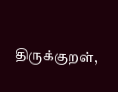திருக்குறள்,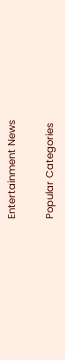Entertainment News

Popular Categories